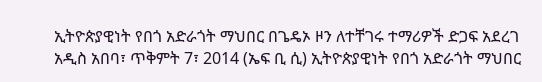ኢትዮጵያዊነት የበጎ አድራጎት ማህበር በጌዴኦ ዞን ለተቸገሩ ተማሪዎች ድጋፍ አደረገ
አዲስ አበባ፣ ጥቅምት 7፣ 2014 (ኤፍ ቢ ሲ) ኢትዮጵያዊነት የበጎ አድራጎት ማህበር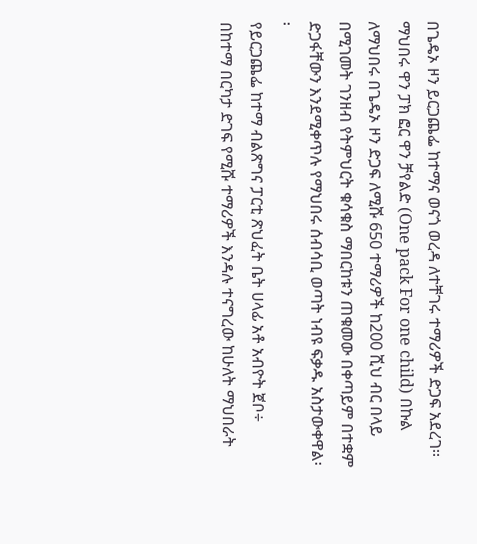በጌዴኦ ዞን ይርጋጨፌ ከተማና ወናጎ ወረዳ ለተቸገሩ ተማሪዎች ድጋፍ አደረገ፡፡
ማህበሩ ዋን ፓክ ፎር ዋን ቻየልድ (One pack For one child) በኩል ለማህበሩ በጌዴኦ ዞን ድጋፍ ለሚሹ 650 ተማሪዎች ከ200 ሺህ ብር በላይ በሚገመት ገንዘብ የትምህርት ቁሳቁስ ማበርከቱን ጠቁመው በቀጣይም በተቋም ድጋፋቸውን እንደሚቀጥሉ የማህበሩ ሰብሳቢ ወጣት ነብዩ ፍቃዱ አስታውቀዋል፡፡
የይርጋጨፌ ከተማ ብልጽግና ፓርቲ ጽህፈት ቤት ሀላፊ አቶ አብዮት ጀቦ÷ በከተማ በርካታ ድገፍ የሚሹ ተማሪዎች እንዳሉ ተናግረው ከሁለት ማህበራት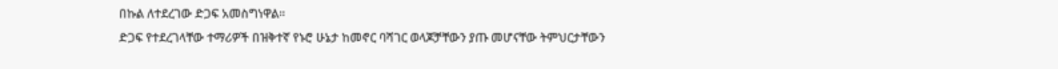በኩል ለተደረገው ድጋፍ አመስግነዋል፡፡
ድጋፍ የተደረገላቸው ተማሪዎች በዝቅተኛ የኑሮ ሁኔታ ከመኖር ባሻገር ወላጆቻቸውን ያጡ መሆናቸው ትምህርታቸውን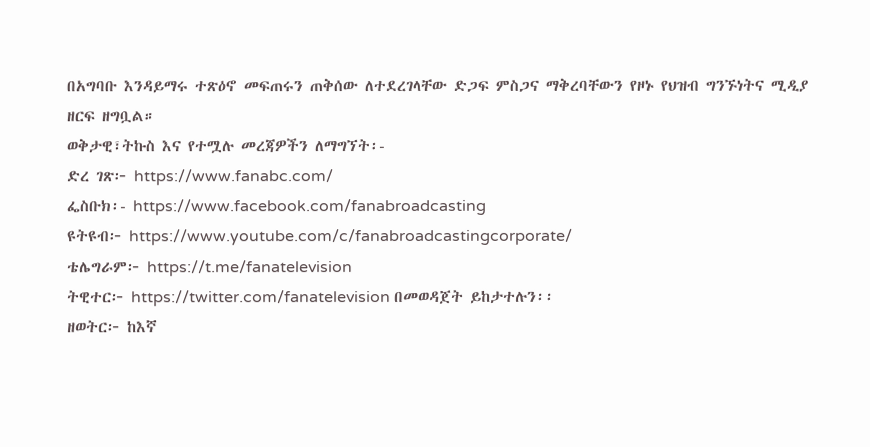በአግባቡ እንዳይማሩ ተጽዕኖ መፍጠሩን ጠቅሰው ለተደረገላቸው ድጋፍ ምስጋና ማቅረባቸውን የዞኑ የህዝብ ግንኙነትና ሚዲያ ዘርፍ ዘግቧል።
ወቅታዊ፣ትኩስ እና የተሟሉ መረጃዎችን ለማግኘት፡-
ድረ ገጽ፦ https://www.fanabc.com/
ፌስቡክ፡- https://www.facebook.com/fanabroadcasting
ዩትዩብ፦ https://www.youtube.com/c/fanabroadcastingcorporate/
ቴሌግራም፦ https://t.me/fanatelevision
ትዊተር፦ https://twitter.com/fanatelevision በመወዳጀት ይከታተሉን፡፡
ዘወትር፦ ከእኛ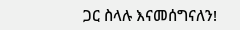ጋር ስላሉ እናመሰግናለን!